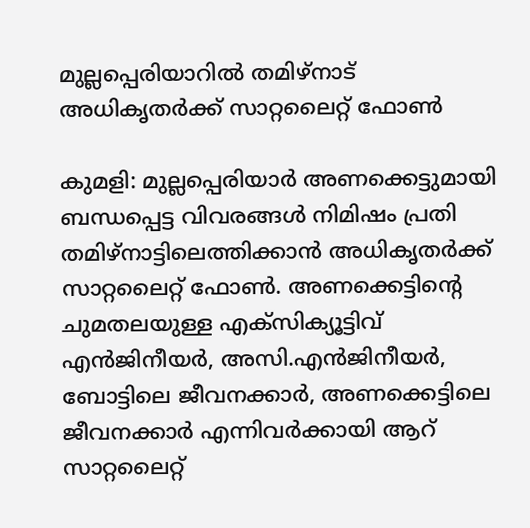മുല്ലപ്പെരിയാറിൽ തമിഴ്നാട് അധികൃതർക്ക് സാറ്റലൈറ്റ് ഫോൺ

കുമളി: മുല്ലപ്പെരിയാർ അണക്കെട്ടുമായി ബന്ധപ്പെട്ട വിവരങ്ങൾ നിമിഷം പ്രതി തമിഴ്നാട്ടിലെത്തിക്കാൻ അധികൃതർക്ക് സാറ്റലൈറ്റ് ഫോൺ. അണക്കെട്ടിന്‍റെ ചുമതലയുള്ള എക്സിക്യൂട്ടിവ് എൻജിനീയർ, അസി.എൻജിനീയർ, ബോട്ടിലെ ജീവനക്കാർ, അണക്കെട്ടിലെ ജീവനക്കാർ എന്നിവർക്കായി ആറ് സാറ്റലൈറ്റ്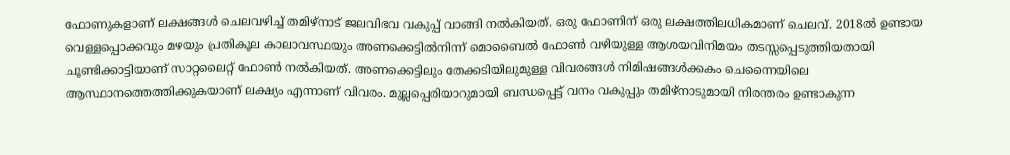ഫോണുകളാണ് ലക്ഷങ്ങൾ ചെലവഴിച്ച് തമിഴ്നാട് ജലവിഭവ വകുപ്പ് വാങ്ങി നൽകിയത്. ഒരു ഫോണിന് ഒരു ലക്ഷത്തിലധികമാണ് ചെലവ്. 2018ൽ ഉണ്ടായ വെള്ളപ്പൊക്കവും മഴയും പ്രതികൂല കാലാവസ്ഥയും അണക്കെട്ടിൽനിന്ന് മൊബൈൽ ഫോൺ വഴിയുള്ള ആശയവിനിമയം തടസ്സപ്പെടുത്തിയതായി ചൂണ്ടിക്കാട്ടിയാണ് സാറ്റലൈറ്റ് ഫോൺ നൽകിയത്. അണക്കെട്ടിലും തേക്കടിയിലുമുള്ള വിവരങ്ങൾ നിമിഷങ്ങൾക്കകം ചെന്നൈയിലെ ആസ്ഥാനത്തെത്തിക്കുകയാണ് ലക്ഷ്യം എന്നാണ് വിവരം. മുല്ലപ്പെരിയാറുമായി ബന്ധപ്പെട്ട് വനം വകുപ്പും തമിഴ്നാടുമായി നിരന്തരം ഉണ്ടാകുന്ന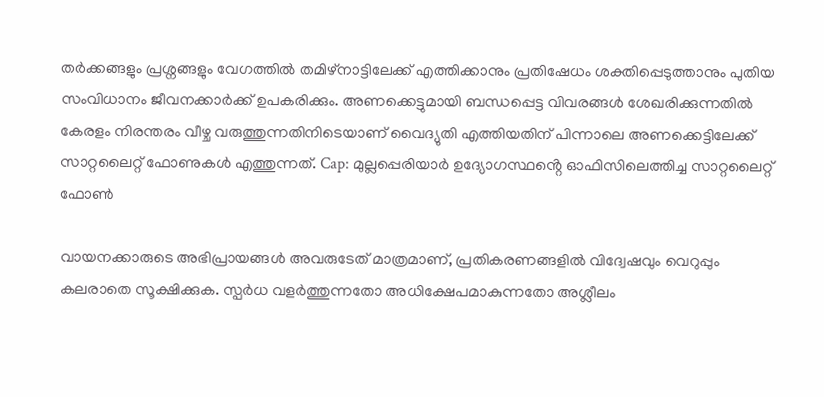തർക്കങ്ങളും പ്രശ്നങ്ങളും വേഗത്തിൽ തമിഴ്നാട്ടിലേക്ക് എത്തിക്കാനും പ്രതിഷേധം ശക്തിപ്പെടുത്താനും പുതിയ സംവിധാനം ജീവനക്കാർക്ക് ഉപകരിക്കും. അണക്കെട്ടുമായി ബന്ധപ്പെട്ട വിവരങ്ങൾ ശേഖരിക്കുന്നതിൽ കേരളം നിരന്തരം വീഴ്ച വരുത്തുന്നതിനിടെയാണ് വൈദ്യുതി എത്തിയതിന് പിന്നാലെ അണക്കെട്ടിലേക്ക് സാറ്റലൈറ്റ് ഫോണുകൾ എത്തുന്നത്. Cap: മുല്ലപ്പെരിയാർ ഉദ്യോഗസ്ഥൻ്റെ ഓഫിസിലെത്തിച്ച സാറ്റലൈറ്റ് ഫോൺ

വായനക്കാരുടെ അഭിപ്രായങ്ങള്‍ അവരുടേത് മാത്രമാണ്, പ്രതികരണങ്ങളിൽ വിദ്വേഷവും വെറുപ്പും കലരാതെ സൂക്ഷിക്കുക. സ്പർധ വളർത്തുന്നതോ അധിക്ഷേപമാകുന്നതോ അശ്ലീലം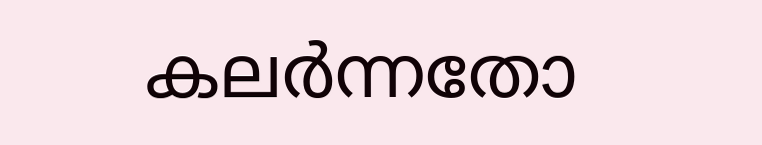കലർന്നതോ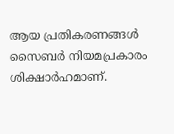ആയ പ്രതികരണങ്ങൾ സൈബർ നിയമപ്രകാരം ശിക്ഷാർഹമാണ്.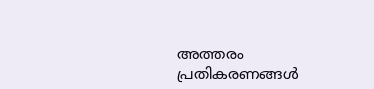അത്തരം പ്രതികരണങ്ങൾ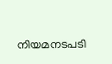നിയമനടപടി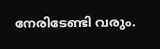നേരിടേണ്ടി വരും.